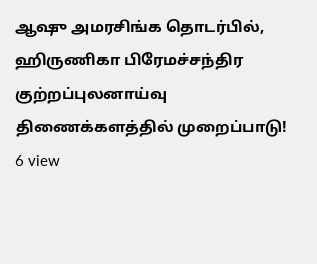ஆஷு அமரசிங்க தொடர்பில், ஹிருணிகா பிரேமச்சந்திர குற்றப்புலனாய்வு திணைக்களத்தில் முறைப்பாடு!
6 view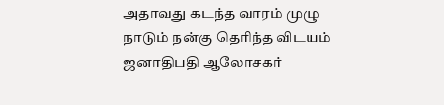அதாவது கடந்த வாரம் முழு நாடும் நன்கு தெரிந்த விடயம் ஜனாதிபதி ஆலோசகர்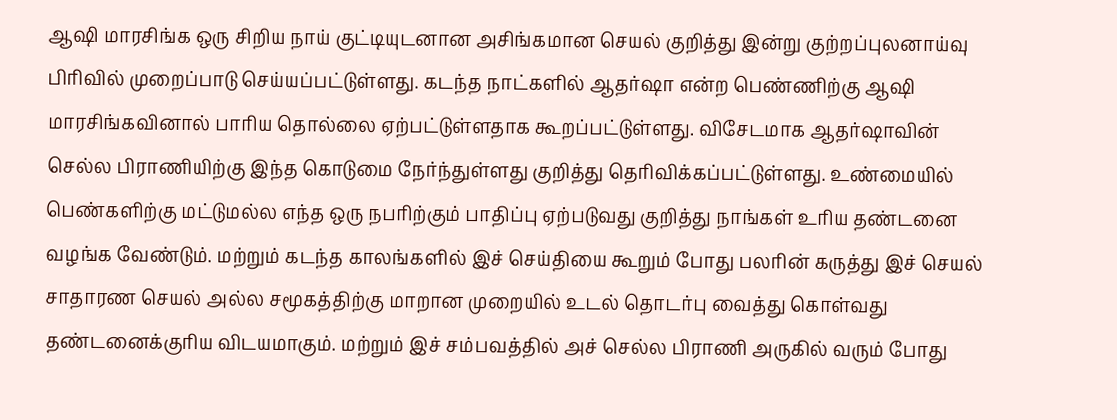ஆஷி மாரசிங்க ஒரு சிறிய நாய் குட்டியுடனான அசிங்கமான செயல் குறித்து இன்று குற்றப்புலனாய்வு பிரிவில் முறைப்பாடு செய்யப்பட்டுள்ளது. கடந்த நாட்களில் ஆதர்ஷா என்ற பெண்ணிற்கு ஆஷி மாரசிங்கவினால் பாரிய தொல்லை ஏற்பட்டுள்ளதாக கூறப்பட்டுள்ளது. விசேடமாக ஆதர்ஷாவின் செல்ல பிராணியிற்கு இந்த கொடுமை நேர்ந்துள்ளது குறித்து தெரிவிக்கப்பட்டுள்ளது. உண்மையில் பெண்களிற்கு மட்டுமல்ல எந்த ஒரு நபரிற்கும் பாதிப்பு ஏற்படுவது குறித்து நாங்கள் உரிய தண்டனை வழங்க வேண்டும். மற்றும் கடந்த காலங்களில் இச் செய்தியை கூறும் போது பலரின் கருத்து இச் செயல் சாதாரண செயல் அல்ல சமூகத்திற்கு மாறான முறையில் உடல் தொடர்பு வைத்து கொள்வது தண்டனைக்குரிய விடயமாகும். மற்றும் இச் சம்பவத்தில் அச் செல்ல பிராணி அருகில் வரும் போது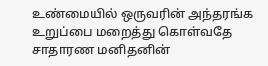உண்மையில் ஒருவரின் அந்தரங்க உறுப்பை மறைத்து கொள்வதே சாதாரண மனிதனின்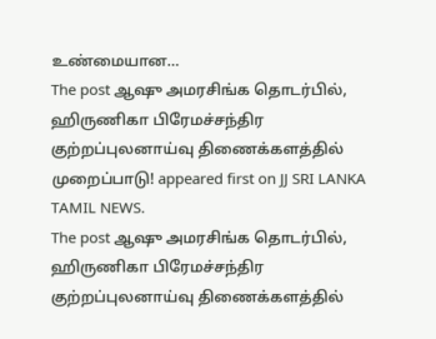உண்மையான…
The post ஆஷு அமரசிங்க தொடர்பில், ஹிருணிகா பிரேமச்சந்திர குற்றப்புலனாய்வு திணைக்களத்தில் முறைப்பாடு! appeared first on JJ SRI LANKA TAMIL NEWS.
The post ஆஷு அமரசிங்க தொடர்பில், ஹிருணிகா பிரேமச்சந்திர குற்றப்புலனாய்வு திணைக்களத்தில்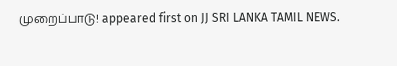முறைப்பாடு! appeared first on JJ SRI LANKA TAMIL NEWS.